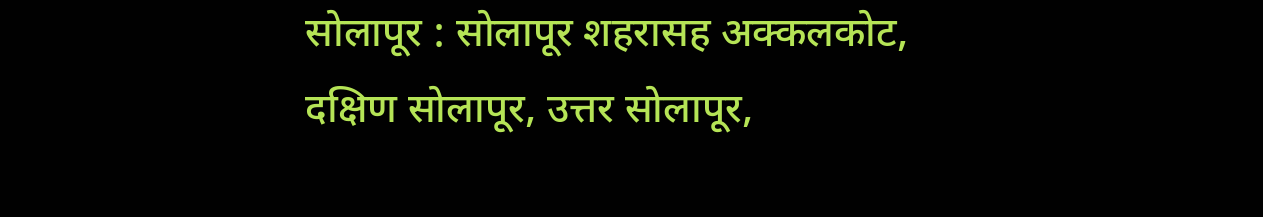सोलापूर : सोलापूर शहरासह अक्कलकोट, दक्षिण सोलापूर, उत्तर सोलापूर,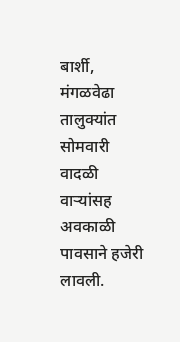बार्शी, मंगळवेढा तालुक्यांत सोमवारी वादळी वाऱ्यांसह अवकाळी पावसाने हजेरी लावली.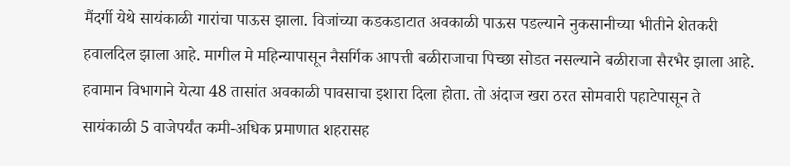मैंदर्गी येथे सायंकाळी गारांचा पाऊस झाला. विजांच्या कडकडाटात अवकाळी पाऊस पडल्याने नुकसानीच्या भीतीने शेतकरी हवालदिल झाला आहे. मागील मे महिन्यापासून नैसर्गिक आपत्ती बळीराजाचा पिच्छा सोडत नसल्याने बळीराजा सैरभैर झाला आहे.
हवामान विभागाने येत्या 48 तासांत अवकाळी पावसाचा इशारा दिला होता. तो अंदाज खरा ठरत सोमवारी पहाटेपासून ते सायंकाळी 5 वाजेपर्यंत कमी-अधिक प्रमाणात शहरासह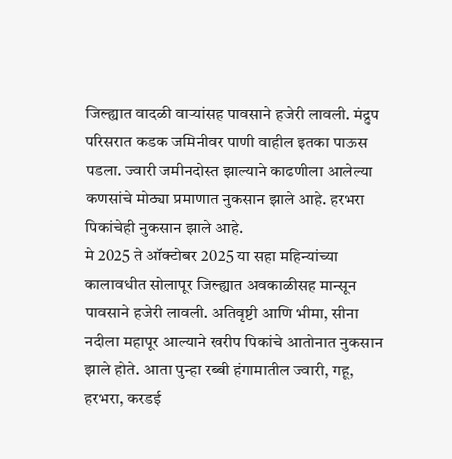जिल्ह्यात वादळी वाऱ्यांसह पावसाने हजेरी लावली. मंद्रुप परिसरात कडक जमिनीवर पाणी वाहील इतका पाऊस पडला. ज्वारी जमीनदोस्त झाल्याने काढणीला आलेल्या कणसांचे मोठ्या प्रमाणात नुकसान झाले आहे. हरभरा पिकांचेही नुकसान झाले आहे.
मे 2025 ते ऑक्टोबर 2025 या सहा महिन्यांच्या कालावधीत सोलापूर जिल्ह्यात अवकाळीसह मान्सून पावसाने हजेरी लावली. अतिवृष्टी आणि भीमा, सीना नदीला महापूर आल्याने खरीप पिकांचे आतोनात नुकसान झाले होते. आता पुन्हा रब्बी हंगामातील ज्वारी, गहू, हरभरा, करडई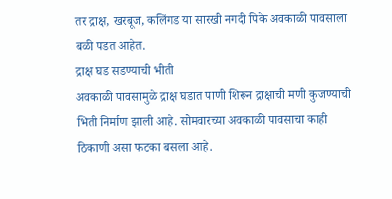तर द्राक्ष, खरबूज, कलिंगड या सारखी नगदी पिके अवकाळी पावसाला बळी पडत आहेत.
द्राक्ष घड सडण्याची भीती
अवकाळी पावसामुळे द्राक्ष घडात पाणी शिरून द्राक्षाची मणी कुजण्याची भिती निर्माण झाली आहे. सोमवारच्या अवकाळी पावसाचा काही ठिकाणी असा फटका बसला आहे.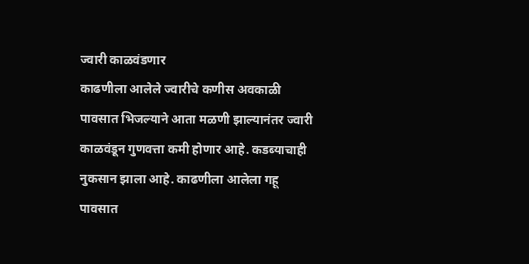ज्वारी काळवंडणार
काढणीला आलेले ज्वारीचे कणीस अवकाळी पावसात भिजल्याने आता मळणी झाल्यानंतर ज्वारी काळवंडून गुणवत्ता कमी होणार आहे. कडब्याचाही नुकसान झाला आहे. काढणीला आलेला गहू पावसात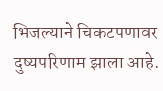भिजल्याने चिकटपणावर दुष्यपरिणाम झाला आहे.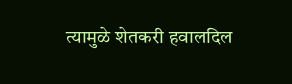त्यामुळे शेतकरी हवालदिल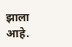झाला आहे.